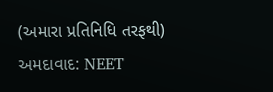(અમારા પ્રતિનિધિ તરફથી)
અમદાવાદ: NEET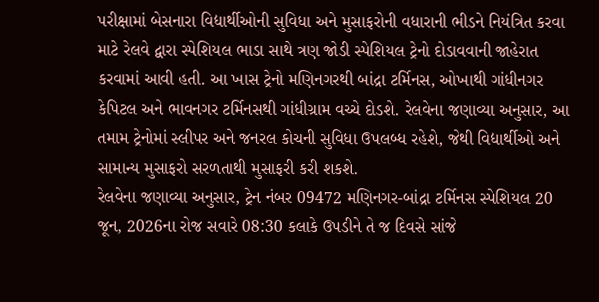પરીક્ષામાં બેસનારા વિદ્યાર્થીઓની સુવિધા અને મુસાફરોની વધારાની ભીડને નિયંત્રિત કરવા માટે રેલવે દ્વારા સ્પેશિયલ ભાડા સાથે ત્રણ જોડી સ્પેશિયલ ટ્રેનો દોડાવવાની જાહેરાત કરવામાં આવી હતી. આ ખાસ ટ્રેનો મણિનગરથી બાંદ્રા ટર્મિનસ, ઓખાથી ગાંધીનગર કેપિટલ અને ભાવનગર ટર્મિનસથી ગાંધીગ્રામ વચ્ચે દોડશે. રેલવેના જણાવ્યા અનુસાર, આ તમામ ટ્રેનોમાં સ્લીપર અને જનરલ કોચની સુવિધા ઉપલબ્ધ રહેશે, જેથી વિદ્યાર્થીઓ અને સામાન્ય મુસાફરો સરળતાથી મુસાફરી કરી શકશે.
રેલવેના જણાવ્યા અનુસાર, ટ્રેન નંબર 09472 મણિનગર-બાંદ્રા ટર્મિનસ સ્પેશિયલ 20 જૂન, 2026ના રોજ સવારે 08:30 કલાકે ઉપડીને તે જ દિવસે સાંજે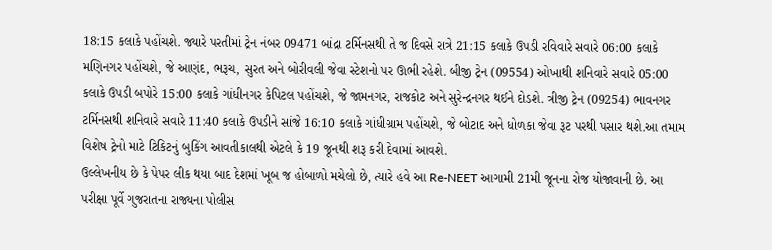18:15 કલાકે પહોંચશે. જ્યારે પરતીમાં ટ્રેન નંબર 09471 બાંદ્રા ટર્મિનસથી તે જ દિવસે રાત્રે 21:15 કલાકે ઉપડી રવિવારે સવારે 06:00 કલાકે મણિનગર પહોંચશે, જે આણંદ, ભરૂચ, સુરત અને બોરીવલી જેવા સ્ટેશનો પર ઊભી રહેશે. બીજી ટ્રેન (09554) ઓખાથી શનિવારે સવારે 05:00 કલાકે ઉપડી બપોરે 15:00 કલાકે ગાંધીનગર કેપિટલ પહોંચશે, જે જામનગર, રાજકોટ અને સુરેન્દ્રનગર થઈને દોડશે. ત્રીજી ટ્રેન (09254) ભાવનગર ટર્મિનસથી શનિવારે સવારે 11:40 કલાકે ઉપડીને સાંજે 16:10 કલાકે ગાંધીગ્રામ પહોંચશે, જે બોટાદ અને ધોળકા જેવા રૂટ પરથી પસાર થશે.આ તમામ વિશેષ ટ્રેનો માટે ટિકિટનું બુકિંગ આવતીકાલથી એટલે કે 19 જૂનથી શરૂ કરી દેવામાં આવશે.
ઉલ્લેખનીય છે કે પેપર લીક થયા બાદ દેશમાં ખૂબ જ હોબાળો મચેલો છે, ત્યારે હવે આ Re-NEET આગામી 21મી જૂનના રોજ યોજાવાની છે. આ પરીક્ષા પૂર્વે ગુજરાતના રાજ્યના પોલીસ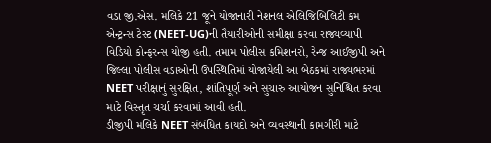વડા જી.એસ. મલિકે 21 જૂને યોજાનારી નેશનલ એલિજિબિલિટી કમ એન્ટ્રન્સ ટેસ્ટ (NEET-UG)ની તૈયારીઓની સમીક્ષા કરવા રાજ્યવ્યાપી વિડિયો કોન્ફરન્સ યોજી હતી. તમામ પોલીસ કમિશનરો, રેન્જ આઈજીપી અને જિલ્લા પોલીસ વડાઓની ઉપસ્થિતિમાં યોજાયેલી આ બેઠકમાં રાજ્યભરમાં NEET પરીક્ષાનું સુરક્ષિત, શાંતિપૂર્ણ અને સુચારુ આયોજન સુનિશ્ચિત કરવા માટે વિસ્તૃત ચર્ચા કરવામાં આવી હતી.
ડીજીપી મલિકે NEET સંબંધિત કાયદો અને વ્યવસ્થાની કામગીરી માટે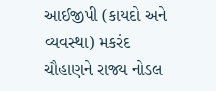આઈજીપી (કાયદો અને વ્યવસ્થા) મકરંદ ચૌહાણને રાજ્ય નોડલ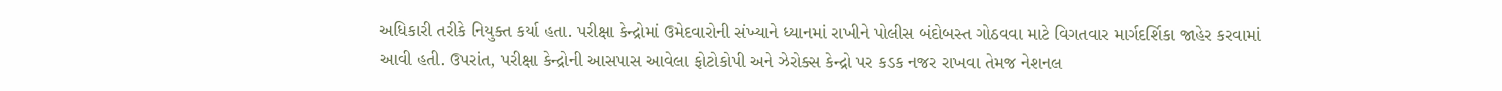અધિકારી તરીકે નિયુક્ત કર્યા હતા. પરીક્ષા કેન્દ્રોમાં ઉમેદવારોની સંખ્યાને ધ્યાનમાં રાખીને પોલીસ બંદોબસ્ત ગોઠવવા માટે વિગતવાર માર્ગદર્શિકા જાહેર કરવામાં આવી હતી. ઉપરાંત, પરીક્ષા કેન્દ્રોની આસપાસ આવેલા ફોટોકોપી અને ઝેરોક્સ કેન્દ્રો પર કડક નજર રાખવા તેમજ નેશનલ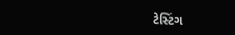ટેસ્ટિંગ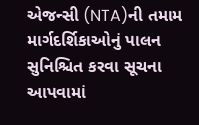એજન્સી (NTA)ની તમામ માર્ગદર્શિકાઓનું પાલન સુનિશ્ચિત કરવા સૂચના આપવામાં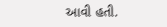આવી હતી.